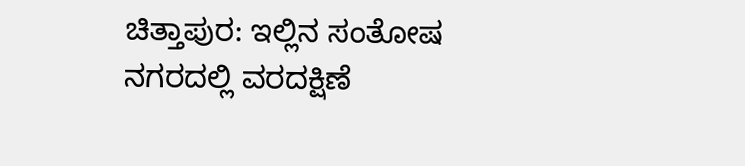ಚಿತ್ತಾಪುರ: ಇಲ್ಲಿನ ಸಂತೋಷ ನಗರದಲ್ಲಿ ವರದಕ್ಷಿಣೆ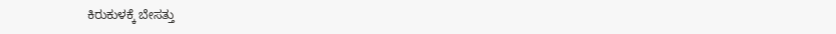ಕಿರುಕುಳಕ್ಕೆ ಬೇಸತ್ತು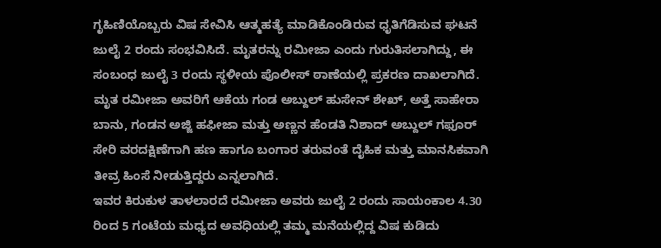ಗೃಹಿಣಿಯೊಬ್ಬರು ವಿಷ ಸೇವಿಸಿ ಆತ್ಮಹತ್ಯೆ ಮಾಡಿಕೊಂಡಿರುವ ಧೃತಿಗೆಡಿಸುವ ಘಟನೆ ಜುಲೈ 2 ರಂದು ಸಂಭವಿಸಿದೆ. ಮೃತರನ್ನು ರಮೀಜಾ ಎಂದು ಗುರುತಿಸಲಾಗಿದ್ದು, ಈ ಸಂಬಂಧ ಜುಲೈ 3 ರಂದು ಸ್ಥಳೀಯ ಪೊಲೀಸ್ ಠಾಣೆಯಲ್ಲಿ ಪ್ರಕರಣ ದಾಖಲಾಗಿದೆ.
ಮೃತ ರಮೀಜಾ ಅವರಿಗೆ ಆಕೆಯ ಗಂಡ ಅಬ್ದುಲ್ ಹುಸೇನ್ ಶೇಖ್, ಅತ್ತೆ ಸಾಹೇರಾ ಬಾನು, ಗಂಡನ ಅಜ್ಜಿ ಹಫೀಜಾ ಮತ್ತು ಅಣ್ಣನ ಹೆಂಡತಿ ನಿಶಾದ್ ಅಬ್ದುಲ್ ಗಫೂರ್ ಸೇರಿ ವರದಕ್ಷಿಣೆಗಾಗಿ ಹಣ ಹಾಗೂ ಬಂಗಾರ ತರುವಂತೆ ದೈಹಿಕ ಮತ್ತು ಮಾನಸಿಕವಾಗಿ ತೀವ್ರ ಹಿಂಸೆ ನೀಡುತ್ತಿದ್ದರು ಎನ್ನಲಾಗಿದೆ.
ಇವರ ಕಿರುಕುಳ ತಾಳಲಾರದೆ ರಮೀಜಾ ಅವರು ಜುಲೈ 2 ರಂದು ಸಾಯಂಕಾಲ 4.30 ರಿಂದ 5 ಗಂಟೆಯ ಮಧ್ಯದ ಅವಧಿಯಲ್ಲಿ ತಮ್ಮ ಮನೆಯಲ್ಲಿದ್ದ ವಿಷ ಕುಡಿದು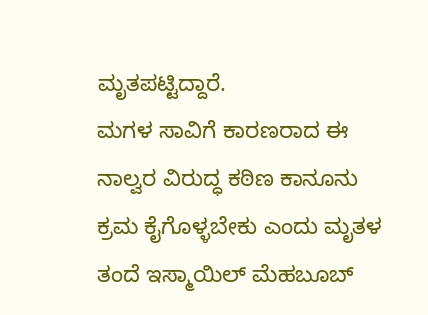ಮೃತಪಟ್ಟಿದ್ದಾರೆ.
ಮಗಳ ಸಾವಿಗೆ ಕಾರಣರಾದ ಈ ನಾಲ್ವರ ವಿರುದ್ಧ ಕಠಿಣ ಕಾನೂನು ಕ್ರಮ ಕೈಗೊಳ್ಳಬೇಕು ಎಂದು ಮೃತಳ ತಂದೆ ಇಸ್ಮಾಯಿಲ್ ಮೆಹಬೂಬ್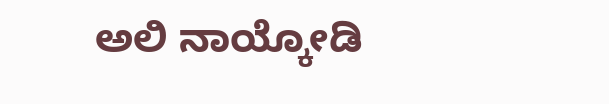ಅಲಿ ನಾಯ್ಕೋಡಿ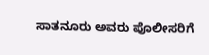ಸಾತನೂರು ಅವರು ಪೊಲೀಸರಿಗೆ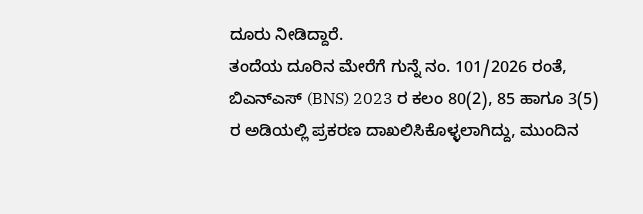ದೂರು ನೀಡಿದ್ದಾರೆ.
ತಂದೆಯ ದೂರಿನ ಮೇರೆಗೆ ಗುನ್ನೆ ನಂ. 101/2026 ರಂತೆ, ಬಿಎನ್ಎಸ್ (BNS) 2023 ರ ಕಲಂ 80(2), 85 ಹಾಗೂ 3(5) ರ ಅಡಿಯಲ್ಲಿ ಪ್ರಕರಣ ದಾಖಲಿಸಿಕೊಳ್ಳಲಾಗಿದ್ದು, ಮುಂದಿನ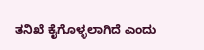ತನಿಖೆ ಕೈಗೊಳ್ಳಲಾಗಿದೆ ಎಂದು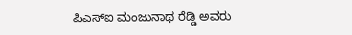ಪಿಎಸ್ಐ ಮಂಜುನಾಥ ರೆಡ್ಡಿ ಅವರು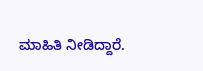ಮಾಹಿತಿ ನೀಡಿದ್ದಾರೆ.